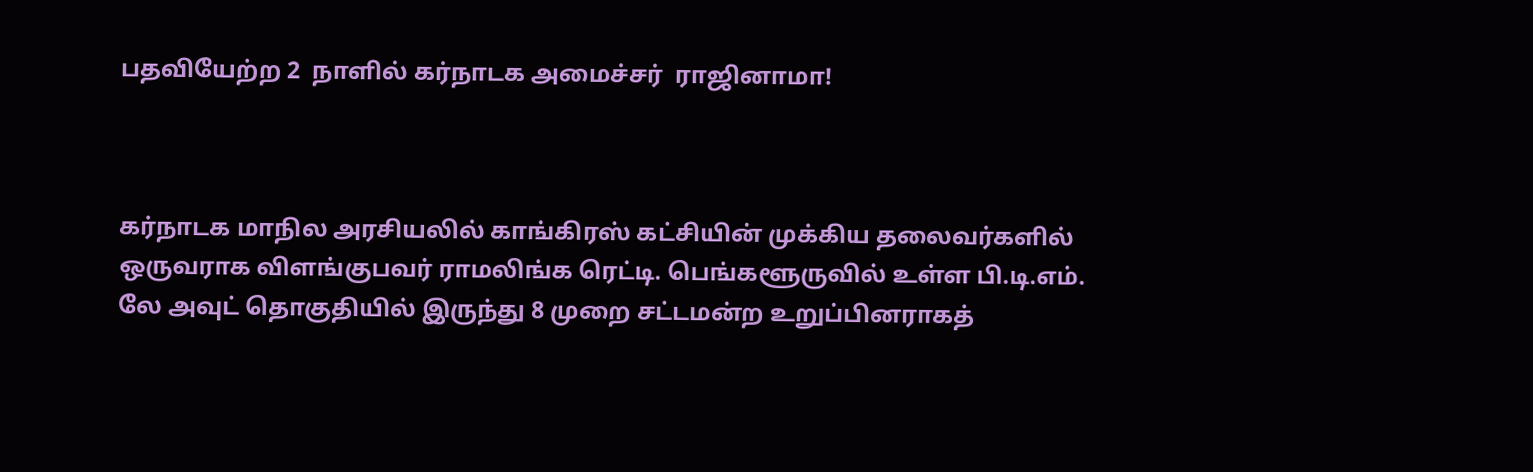பதவியேற்ற 2  நாளில் கர்நாடக அமைச்சர்  ராஜினாமா!



கர்நாடக மாநில அரசியலில் காங்கிரஸ் கட்சியின் முக்கிய தலைவர்களில் ஒருவராக விளங்குபவர் ராமலிங்க ரெட்டி. பெங்களூருவில் உள்ள பி.டி.எம். லே அவுட் தொகுதியில் இருந்து 8 முறை சட்டமன்ற உறுப்பினராகத்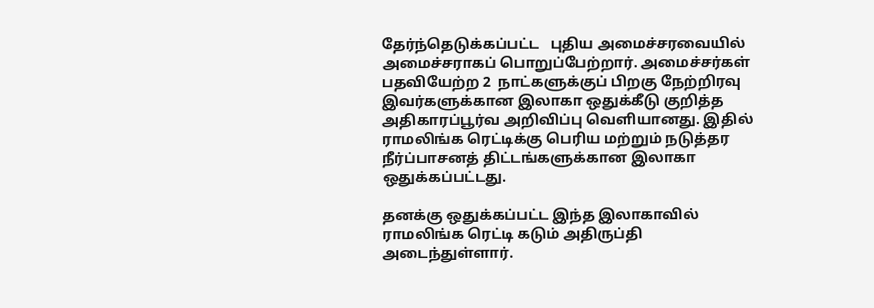தேர்ந்தெடுக்கப்பட்ட   புதிய அமைச்சரவையில் அமைச்சராகப் பொறுப்பேற்றார். அமைச்சர்கள் பதவியேற்ற 2  நாட்களுக்குப் பிறகு நேற்றிரவு இவர்களுக்கான இலாகா ஒதுக்கீடு குறித்த அதிகாரப்பூர்வ அறிவிப்பு வெளியானது. இதில் ராமலிங்க ரெட்டிக்கு பெரிய மற்றும் நடுத்தர நீர்ப்பாசனத் திட்டங்களுக்கான இலாகா ஒதுக்கப்பட்டது.

தனக்கு ஒதுக்கப்பட்ட இந்த இலாகாவில் ராமலிங்க ரெட்டி கடும் அதிருப்தி அடைந்துள்ளார்.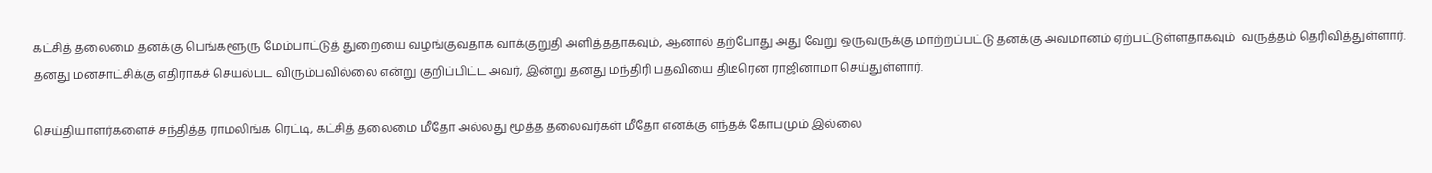கட்சித் தலைமை தனக்கு பெங்களூரு மேம்பாட்டுத் துறையை வழங்குவதாக வாக்குறுதி அளித்ததாகவும், ஆனால் தற்போது அது வேறு ஒருவருக்கு மாற்றப்பட்டு தனக்கு அவமானம் ஏற்பட்டுள்ளதாகவும்  வருத்தம் தெரிவித்துள்ளார். தனது மனசாட்சிக்கு எதிராகச் செயல்பட விரும்பவில்லை என்று குறிப்பிட்ட அவர், இன்று தனது மந்திரி பதவியை திடீரென ராஜினாமா செய்துள்ளார்.

செய்தியாளர்களைச் சந்தித்த ராமலிங்க ரெட்டி, கட்சித் தலைமை மீதோ அல்லது மூத்த தலைவர்கள் மீதோ எனக்கு எந்தக் கோபமும் இல்லை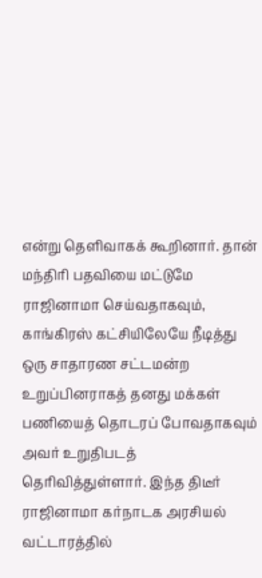என்று தெளிவாகக் கூறினார். தான் மந்திரி பதவியை மட்டுமே ராஜினாமா செய்வதாகவும், காங்கிரஸ் கட்சியிலேயே நீடித்து ஒரு சாதாரண சட்டமன்ற உறுப்பினராகத் தனது மக்கள் பணியைத் தொடரப் போவதாகவும் அவர் உறுதிபடத் தெரிவித்துள்ளார். இந்த திடீர் ராஜினாமா கர்நாடக அரசியல் வட்டாரத்தில்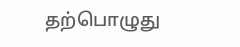தற்பொழுது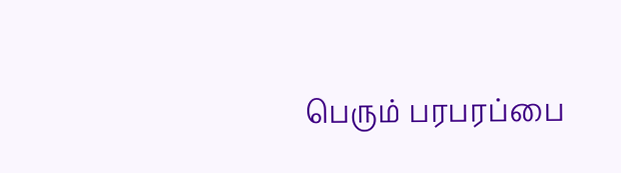பெரும் பரபரப்பை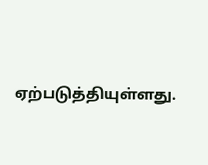ஏற்படுத்தியுள்ளது.